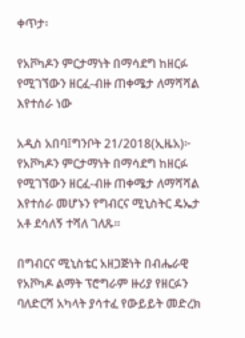ቀጥታ፡

የአቮካዶን ምርታማነት በማሳደግ ከዘርፉ የሚገኘውን ዘርፈ-ብዙ ጠቀሜታ ለማሻሻል እየተሰራ ነው

አዲስ አበባ፤ግንቦት 21/2018(ኢዜአ)፦ የአቮካዶን ምርታማነት በማሳደግ ከዘርፉ የሚገኘውን ዘርፈ-ብዙ ጠቀሜታ ለማሻሻል እየተሰራ መሆኑን የግብርና ሚኒስትር ዴኤታ አቶ ደሳለኝ ተሻለ ገለጹ፡፡

በግብርና ሚኒስቴር አዘጋጅነት በብሔራዊ የአቮካዶ ልማት ፕሮግራም ዙሪያ የዘርፉን ባለድርሻ አካላት ያሳተፈ የውይይት መድረክ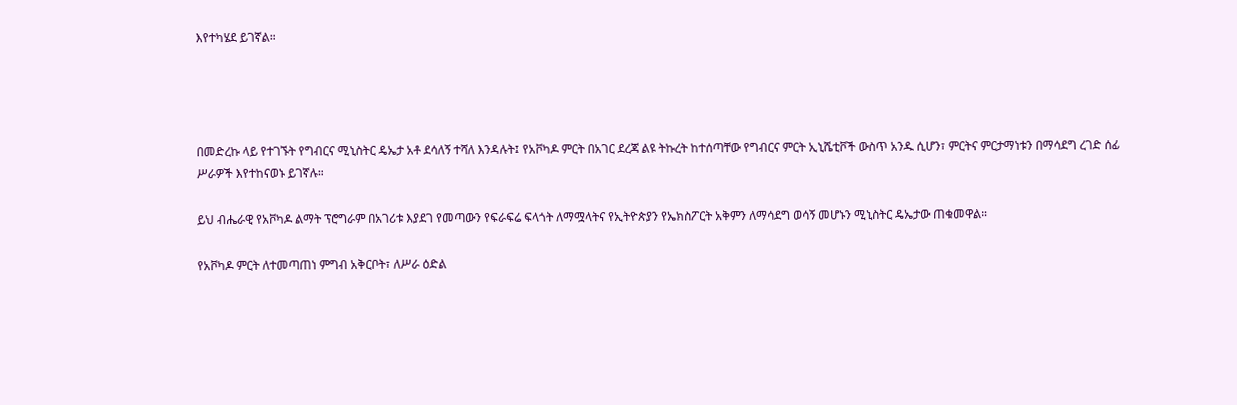እየተካሄደ ይገኛል።




በመድረኩ ላይ የተገኙት የግብርና ሚኒስትር ዴኤታ አቶ ደሳለኝ ተሻለ እንዳሉት፤ የአቮካዶ ምርት በአገር ደረጃ ልዩ ትኩረት ከተሰጣቸው የግብርና ምርት ኢኒሼቲቮች ውስጥ አንዱ ሲሆን፣ ምርትና ምርታማነቱን በማሳደግ ረገድ ሰፊ ሥራዎች እየተከናወኑ ይገኛሉ።

ይህ ብሔራዊ የአቮካዶ ልማት ፕሮግራም በአገሪቱ እያደገ የመጣውን የፍራፍሬ ፍላጎት ለማሟላትና የኢትዮጵያን የኤክስፖርት አቅምን ለማሳደግ ወሳኝ መሆኑን ሚኒስትር ዴኤታው ጠቁመዋል።

የአቮካዶ ምርት ለተመጣጠነ ምግብ አቅርቦት፣ ለሥራ ዕድል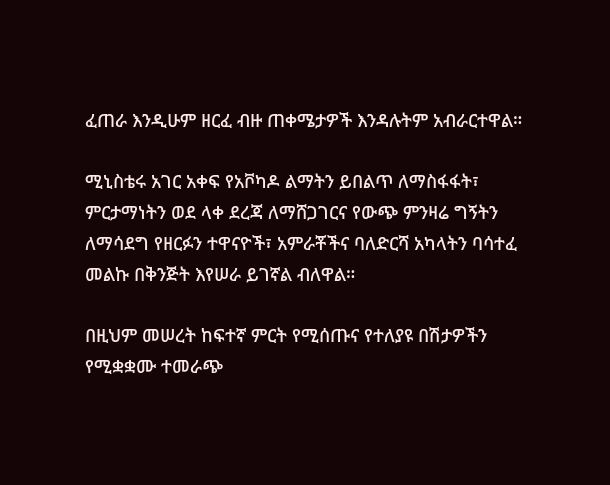ፈጠራ እንዲሁም ዘርፈ ብዙ ጠቀሜታዎች እንዳሉትም አብራርተዋል።

ሚኒስቴሩ አገር አቀፍ የአቮካዶ ልማትን ይበልጥ ለማስፋፋት፣ ምርታማነትን ወደ ላቀ ደረጃ ለማሸጋገርና የውጭ ምንዛሬ ግኝትን ለማሳደግ የዘርፉን ተዋናዮች፣ አምራቾችና ባለድርሻ አካላትን ባሳተፈ መልኩ በቅንጅት እየሠራ ይገኛል ብለዋል።

በዚህም መሠረት ከፍተኛ ምርት የሚሰጡና የተለያዩ በሽታዎችን የሚቋቋሙ ተመራጭ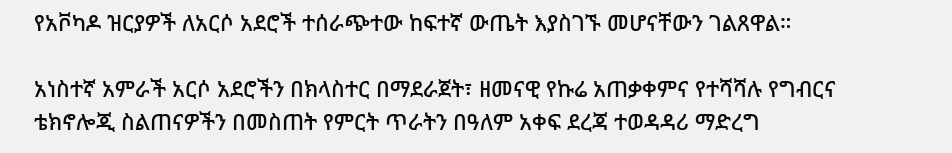የአቮካዶ ዝርያዎች ለአርሶ አደሮች ተሰራጭተው ከፍተኛ ውጤት እያስገኙ መሆናቸውን ገልጸዋል።

አነስተኛ አምራች አርሶ አደሮችን በክላስተር በማደራጀት፣ ዘመናዊ የኩሬ አጠቃቀምና የተሻሻሉ የግብርና ቴክኖሎጂ ስልጠናዎችን በመስጠት የምርት ጥራትን በዓለም አቀፍ ደረጃ ተወዳዳሪ ማድረግ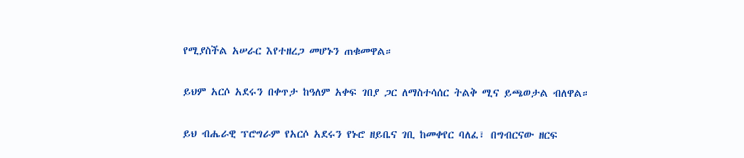የሚያስችል አሠራር እየተዘረጋ መሆኑን ጠቁመዋል።

ይህም አርሶ አደሩን በቀጥታ ከዓለም አቀፍ ገበያ ጋር ለማስተሳሰር ትልቅ ሚና ይጫወታል ብለዋል።

ይህ ብሔራዊ ፕሮግራም የአርሶ አደሩን የኑሮ ዘይቤና ገቢ ከመቀየር ባለፈ፣ በግብርናው ዘርፍ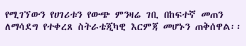የሚገኘውን የሀገሪቱን የውጭ ምንዛሬ ገቢ በከፍተኛ መጠን ለማሳደግ የተቀረጸ ስትራቴጂካዊ እርምጃ መሆኑን ጠቅሰዋል፡፡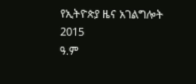የኢትዮጵያ ዜና አገልግሎት
2015
ዓ.ም